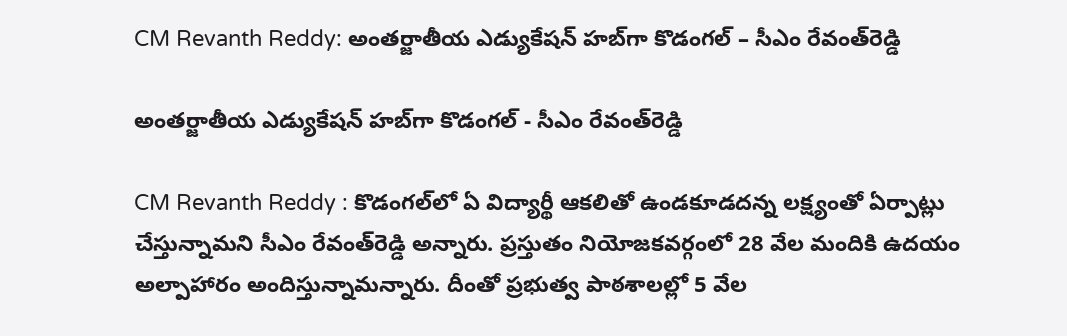CM Revanth Reddy: అంతర్జాతీయ ఎడ్యుకేషన్‌ హబ్‌గా కొడంగల్‌ – సీఎం రేవంత్‌రెడ్డి

అంతర్జాతీయ ఎడ్యుకేషన్‌ హబ్‌గా కొడంగల్‌ - సీఎం రేవంత్‌రెడ్డి

CM Revanth Reddy : కొడంగల్‌లో ఏ విద్యార్థీ ఆకలితో ఉండకూడదన్న లక్ష్యంతో ఏర్పాట్లు చేస్తున్నామని సీఎం రేవంత్‌రెడ్డి అన్నారు. ప్రస్తుతం నియోజకవర్గంలో 28 వేల మందికి ఉదయం అల్పాహారం అందిస్తున్నామన్నారు. దీంతో ప్రభుత్వ పాఠశాలల్లో 5 వేల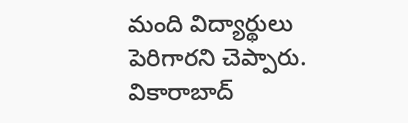మంది విద్యార్థులు పెరిగారని చెప్పారు. వికారాబాద్‌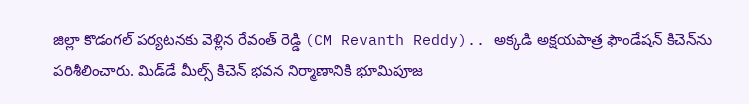జిల్లా కొడంగల్‌ పర్యటనకు వెళ్లిన రేవంత్‌ రెడ్డి (CM Revanth Reddy).. అక్కడి అక్షయపాత్ర ఫౌండేషన్‌ కిచెన్‌ను పరిశీలించారు. మిడ్‌డే మీల్స్‌ కిచెన్‌ భవన నిర్మాణానికి భూమిపూజ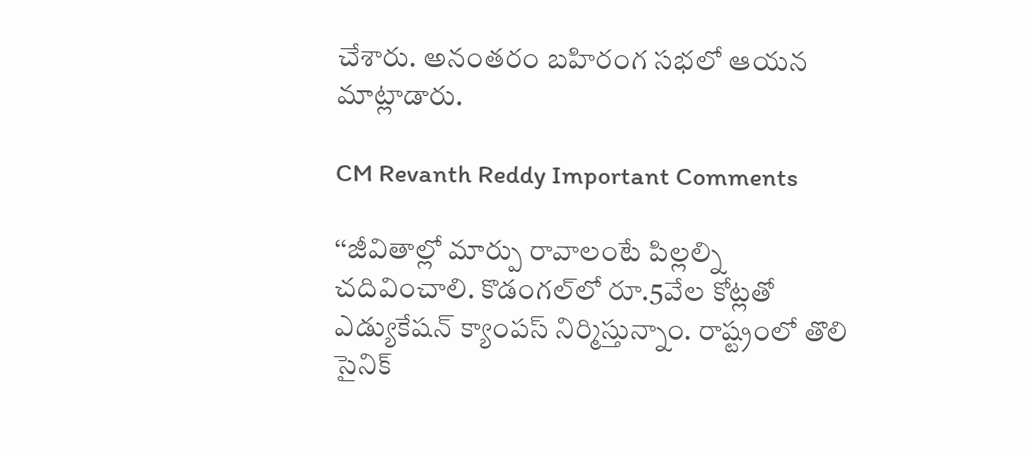చేశారు. అనంతరం బహిరంగ సభలో ఆయన మాట్లాడారు.

CM Revanth Reddy Important Comments

‘‘జీవితాల్లో మార్పు రావాలంటే పిల్లల్ని చదివించాలి. కొడంగల్‌లో రూ.5వేల కోట్లతో ఎడ్యుకేషన్‌ క్యాంపస్‌ నిర్మిస్తున్నాం. రాష్ట్రంలో తొలి సైనిక్‌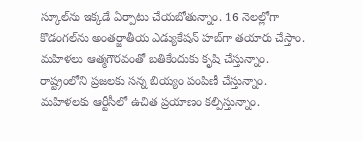స్కూల్‌ను ఇక్కడే ఏర్పాటు చేయబోతున్నాం. 16 నెలల్లోగా కొడంగల్‌ను అంతర్జాతీయ ఎడ్యుకేషన్‌ హబ్‌గా తయారు చేస్తాం. మహిళలు ఆత్మగౌరవంతో బతికేందుకు కృషి చేస్తున్నాం. రాష్ట్రంలోని ప్రజలకు సన్న బియ్యం పంపిణీ చేస్తున్నాం. మహిళలకు ఆర్టీసీలో ఉచిత ప్రయాణం కల్పిస్తున్నాం.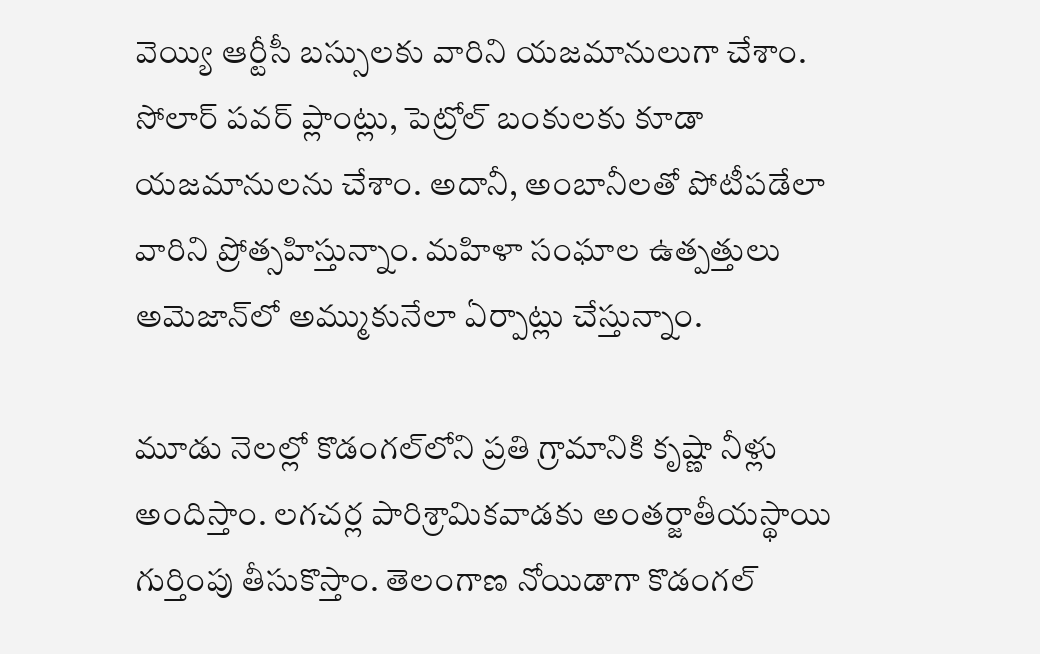వెయ్యి ఆర్టీసీ బస్సులకు వారిని యజమానులుగా చేశాం. సోలార్‌ పవర్‌ ప్లాంట్లు, పెట్రోల్‌ బంకులకు కూడా యజమానులను చేశాం. అదానీ, అంబానీలతో పోటీపడేలా వారిని ప్రోత్సహిస్తున్నాం. మహిళా సంఘాల ఉత్పత్తులు అమెజాన్‌లో అమ్ముకునేలా ఏర్పాట్లు చేస్తున్నాం.

మూడు నెలల్లో కొడంగల్‌లోని ప్రతి గ్రామానికి కృష్ణా నీళ్లు అందిస్తాం. లగచర్ల పారిశ్రామికవాడకు అంతర్జాతీయస్థాయి గుర్తింపు తీసుకొస్తాం. తెలంగాణ నోయిడాగా కొడంగల్‌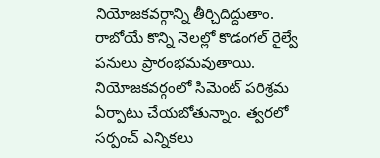నియోజకవర్గాన్ని తీర్చిదిద్దుతాం. రాబోయే కొన్ని నెలల్లో కొడంగల్‌ రైల్వే పనులు ప్రారంభమవుతాయి. నియోజకవర్గంలో సిమెంట్‌ పరిశ్రమ ఏర్పాటు చేయబోతున్నాం. త్వరలో సర్పంచ్‌ ఎన్నికలు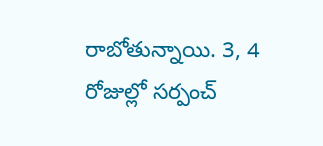రాబోతున్నాయి. 3, 4 రోజుల్లో సర్పంచ్‌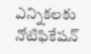ఎన్నికలకు నోటిఫికేషన్‌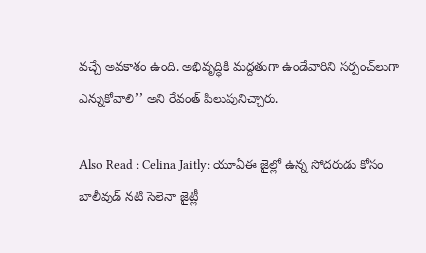వచ్చే అవకాశం ఉంది. అభివృద్ధికి మద్దతుగా ఉండేవారిని సర్పంచ్‌లుగా ఎన్నుకోవాలి’’ అని రేవంత్‌ పిలుపునిచ్చారు.

Also Read : Celina Jaitly: యూఏఈ జైల్లో ఉన్న సోదరుడు కోసం బాలీవుడ్ నటి సెలెనా జైట్లీ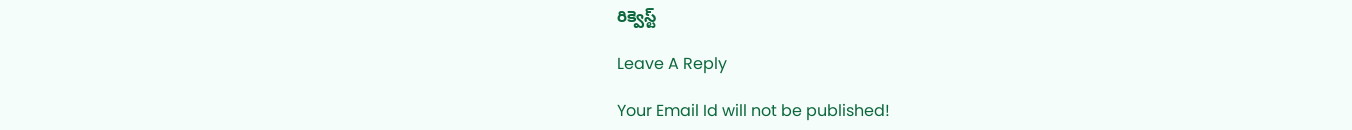రిక్వెస్ట్

Leave A Reply

Your Email Id will not be published!